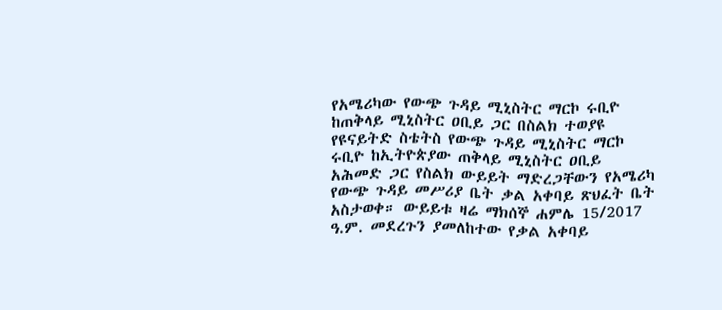የአሜሪካው የውጭ ጉዳይ ሚኒስትር ማርኮ ሩቢዮ ከጠቅላይ ሚኒስትር ዐቢይ ጋር በስልክ ተወያዩ
የዩናይትድ ስቴትስ የውጭ ጉዳይ ሚኒስትር ማርኮ ሩቢዮ ከኢትዮጵያው ጠቅላይ ሚኒስትር ዐቢይ አሕመድ ጋር የስልክ ውይይት ማድረጋቸውን የአሜሪካ የውጭ ጉዳይ መሥሪያ ቤት ቃል አቀባይ ጽህፈት ቤት አስታወቀ። ውይይቱ ዛሬ ማክሰኞ ሐምሌ 15/2017 ዓ.ም. መደረጉን ያመለከተው የቃል አቀባይ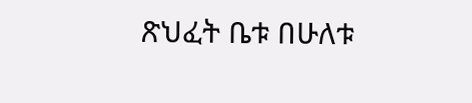ጽህፈት ቤቱ በሁለቱ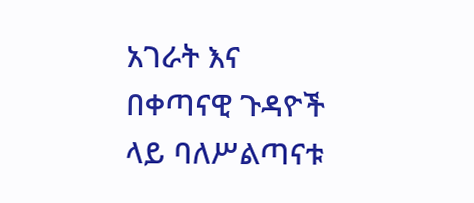አገራት እና በቀጣናዊ ጉዳዮች ላይ ባለሥልጣናቱ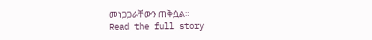መነጋጋራቸውን ጠቅሷል።
Read the full story